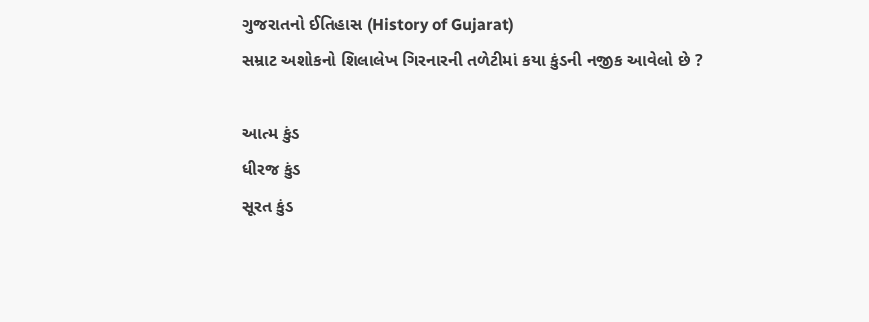ગુજરાતનો ઈતિહાસ (History of Gujarat)
સમ્રાટ અશોકનો શિલાલેખ ગિરનારની તળેટીમાં કયા કુંડની નજીક આવેલો છે ?

આત્મ કુંડ
ધીરજ કુંડ
સૂરત કુંડ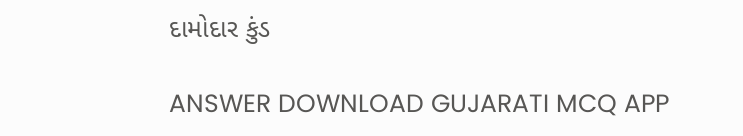દામોદાર કુંડ

ANSWER DOWNLOAD GUJARATI MCQ APP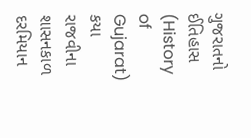ગુજરાતનો ઈતિહાસ (History of Gujarat)
કયા રાજવીના શાસનકાળ દરમિયાન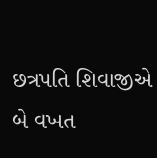છત્રપતિ શિવાજીએ બે વખત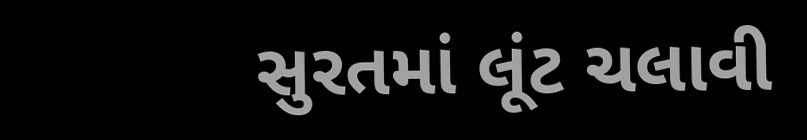સુરતમાં લૂંટ ચલાવી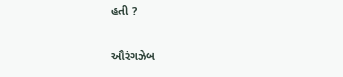હતી ?

ઔરંગઝેબ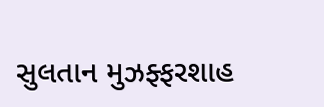સુલતાન મુઝફ્ફરશાહ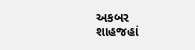અકબર
શાહજહાં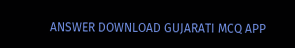ANSWER DOWNLOAD GUJARATI MCQ APP